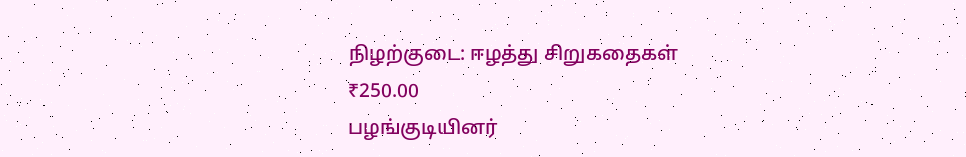நிழற்குடை: ஈழத்து சிறுகதைகள்
₹250.00
பழங்குடியினர்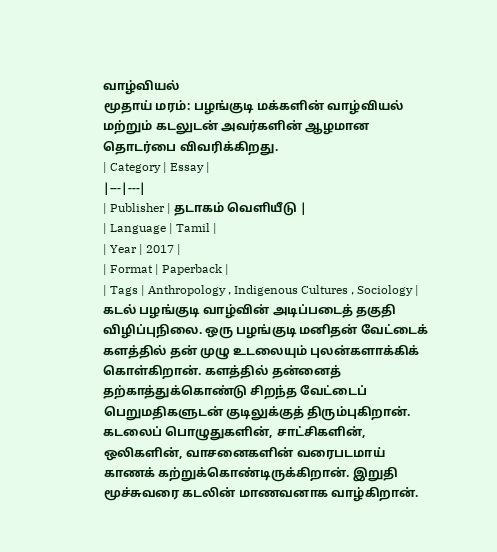வாழ்வியல்
மூதாய் மரம்: பழங்குடி மக்களின் வாழ்வியல் மற்றும் கடலுடன் அவர்களின் ஆழமான தொடர்பை விவரிக்கிறது.
| Category | Essay |
|---|---|
| Publisher | தடாகம் வெளியீடு |
| Language | Tamil |
| Year | 2017 |
| Format | Paperback |
| Tags | Anthropology , Indigenous Cultures , Sociology |
கடல் பழங்குடி வாழ்வின் அடிப்படைத் தகுதி விழிப்புநிலை. ஒரு பழங்குடி மனிதன் வேட்டைக் களத்தில் தன் முழு உடலையும் புலன்களாக்கிக் கொள்கிறான். களத்தில் தன்னைத் தற்காத்துக்கொண்டு சிறந்த வேட்டைப் பெறுமதிகளுடன் குடிலுக்குத் திரும்புகிறான். கடலைப் பொழுதுகளின், சாட்சிகளின், ஒலிகளின், வாசனைகளின் வரைபடமாய் காணக் கற்றுக்கொண்டிருக்கிறான். இறுதி மூச்சுவரை கடலின் மாணவனாக வாழ்கிறான்.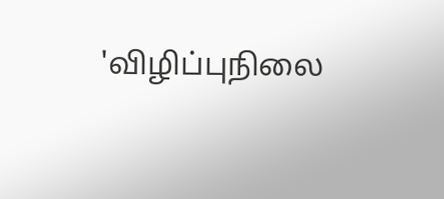'விழிப்புநிலை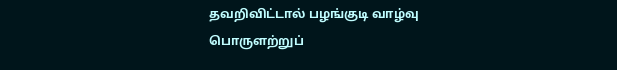தவறிவிட்டால் பழங்குடி வாழ்வு பொருளற்றுப்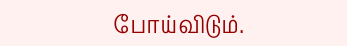போய்விடும்.